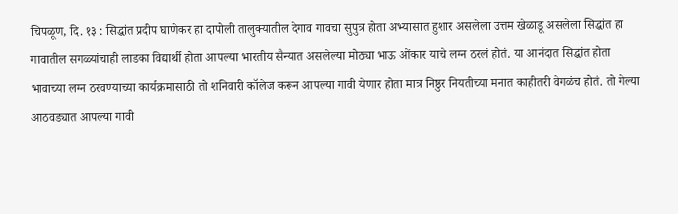चिपळूण, दि. १३ : सिद्धांत प्रदीप घाणेकर हा दापोली तालुक्यातील देगाव गावचा सुपुत्र होता अभ्यासात हुशार असलेला उत्तम खेळाडू असलेला सिद्धांत हा गावातील सगळ्यांचाही लाडका विद्यार्थी होता आपल्या भारतीय सैन्यात असलेल्या मोठ्या भाऊ ओंकार याचे लग्न ठरलं होतं. या आनंदात सिद्धांत होता भावाच्या लग्न ठरवण्याच्या कार्यक्रमासाठी तो शनिवारी कॉलेज करून आपल्या गावी येणार होता मात्र निष्ठुर नियतीच्या मनात काहीतरी वेगळंच होतं. तो गेल्या आठवड्यात आपल्या गावी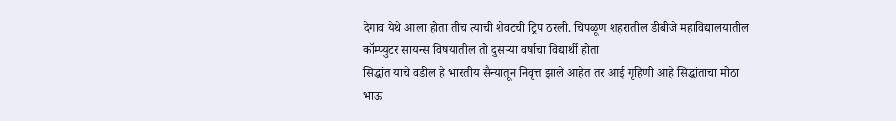देगाव येथे आला होता तीच त्याची शेवटची ट्रिप ठरली. चिपळूण शहरातील डीबीजे महाविद्यालयातील कॉम्प्युटर सायन्स विषयातील तो दुसऱ्या वर्षाचा विद्यार्थी होता
सिद्धांत याचे वडील हे भारतीय सैन्यातून निवृत्त झाले आहेत तर आई गृहिणी आहे सिद्धांताचा मोठा भाऊ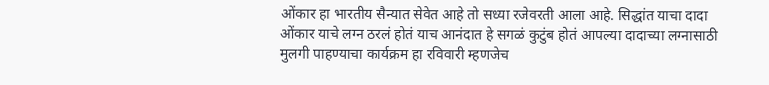ओंकार हा भारतीय सैन्यात सेवेत आहे तो सध्या रजेवरती आला आहे. सिद्धांत याचा दादा ओंकार याचे लग्न ठरलं होतं याच आनंदात हे सगळं कुटुंब होतं आपल्या दादाच्या लग्नासाठी मुलगी पाहण्याचा कार्यक्रम हा रविवारी म्हणजेच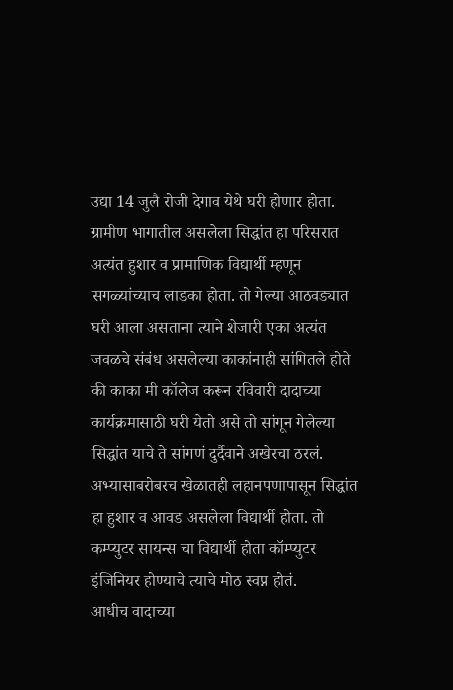उद्या 14 जुलै रोजी देगाव येथे घरी होणार होता. ग्रामीण भागातील असलेला सिद्धांत हा परिसरात अत्यंत हुशार व प्रामाणिक विद्यार्थी म्हणून सगळ्यांच्याच लाडका होता. तो गेल्या आठवड्यात घरी आला असताना त्याने शेजारी एका अत्यंत जवळचे संबंध असलेल्या काकांनाही सांगितले होते की काका मी कॉलेज करून रविवारी दादाच्या कार्यक्रमासाठी घरी येतो असे तो सांगून गेलेल्या सिद्धांत याचे ते सांगणं दुर्दैवाने अखेरचा ठरलं. अभ्यासाबरोबरच खेळातही लहानपणापासून सिद्धांत हा हुशार व आवड असलेला विद्यार्थी होता. तो कम्प्युटर सायन्स चा विद्यार्थी होता कॉम्प्युटर इंजिनियर होण्याचे त्याचे मोठ स्वप्न होतं.
आधीच वादाच्या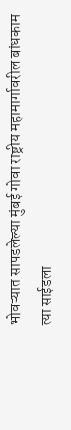भोवऱ्यात सापडलेल्या मुंबई गोवा राष्ट्रीय महामार्गावरील बांधकाम त्या साईडला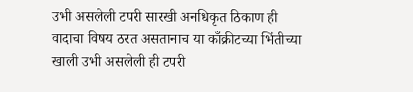उभी असलेली टपरी सारखी अनधिकृत ठिकाण ही वादाचा विषय ठरत असतानाच या काँक्रीटच्या भिंतीच्या खाली उभी असलेली ही टपरी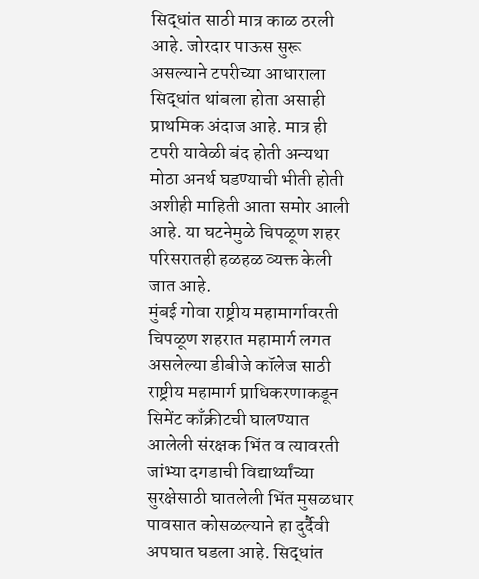सिद्धांत साठी मात्र काळ ठरली आहे. जोरदार पाऊस सुरू असल्याने टपरीच्या आधाराला सिद्धांत थांबला होता असाही प्राथमिक अंदाज आहे. मात्र ही टपरी यावेळी बंद होती अन्यथा मोठा अनर्थ घडण्याची भीती होती अशीही माहिती आता समोर आली आहे. या घटनेमुळे चिपळूण शहर परिसरातही हळहळ व्यक्त केली जात आहे.
मुंबई गोवा राष्ट्रीय महामार्गावरती चिपळूण शहरात महामार्ग लगत असलेल्या डीबीजे कॉलेज साठी राष्ट्रीय महामार्ग प्राधिकरणाकडून सिमेंट काँक्रीटची घालण्यात आलेली संरक्षक भिंत व त्यावरती जांभ्या दगडाची विद्यार्थ्यांच्या सुरक्षेसाठी घातलेली भिंत मुसळधार पावसात कोसळल्याने हा दुर्दैवी अपघात घडला आहे. सिद्धांत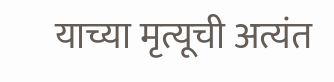याच्या मृत्यूची अत्यंत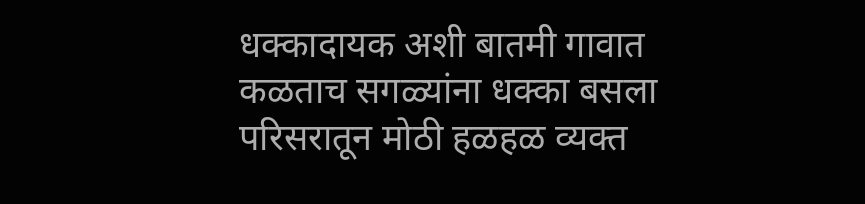धक्कादायक अशी बातमी गावात कळताच सगळ्यांना धक्का बसला परिसरातून मोठी हळहळ व्यक्त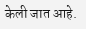केली जात आहे.